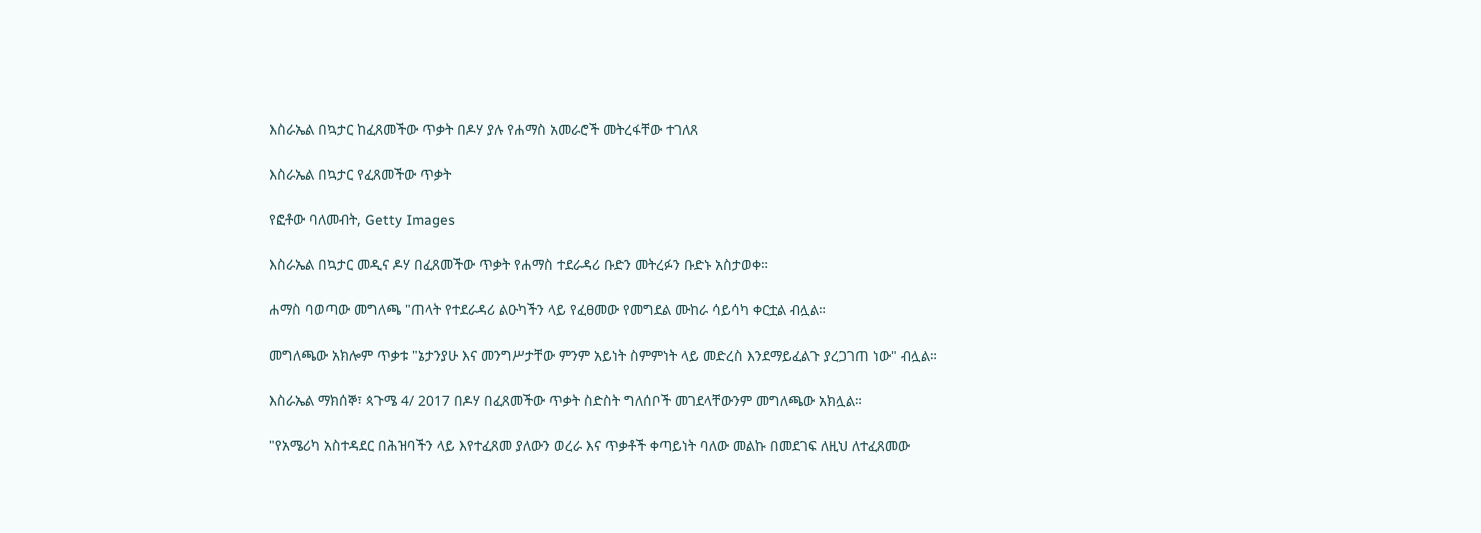እስራኤል በኳታር ከፈጸመችው ጥቃት በዶሃ ያሉ የሐማስ አመራሮች መትረፋቸው ተገለጸ

እስራኤል በኳታር የፈጸመችው ጥቃት

የፎቶው ባለመብት, Getty Images

እስራኤል በኳታር መዲና ዶሃ በፈጸመችው ጥቃት የሐማስ ተደራዳሪ ቡድን መትረፉን ቡድኑ አስታወቀ።

ሐማስ ባወጣው መግለጫ "ጠላት የተደራዳሪ ልዑካችን ላይ የፈፀመው የመግደል ሙከራ ሳይሳካ ቀርቷል ብሏል።

መግለጫው አክሎም ጥቃቱ "ኔታንያሁ እና መንግሥታቸው ምንም አይነት ስምምነት ላይ መድረስ እንደማይፈልጉ ያረጋገጠ ነው" ብሏል።

እስራኤል ማክሰኞ፣ ጳጉሜ 4/ 2017 በዶሃ በፈጸመችው ጥቃት ስድስት ግለሰቦች መገደላቸውንም መግለጫው አክሏል።

"የአሜሪካ አስተዳደር በሕዝባችን ላይ እየተፈጸመ ያለውን ወረራ እና ጥቃቶች ቀጣይነት ባለው መልኩ በመደገፍ ለዚህ ለተፈጸመው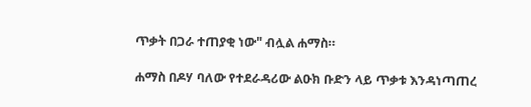ጥቃት በጋራ ተጠያቂ ነው" ብሏል ሐማስ።

ሐማስ በዶሃ ባለው የተደራዳሪው ልዑክ ቡድን ላይ ጥቃቱ እንዳነጣጠረ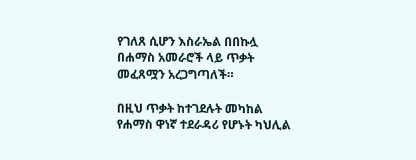የገለጸ ሲሆን እስራኤል በበኩሏ በሐማስ አመራሮች ላይ ጥቃት መፈጸሟን አረጋግጣለች።

በዚህ ጥቃት ከተገደሉት መካከል የሐማስ ዋነኛ ተደራዳሪ የሆኑት ካህሊል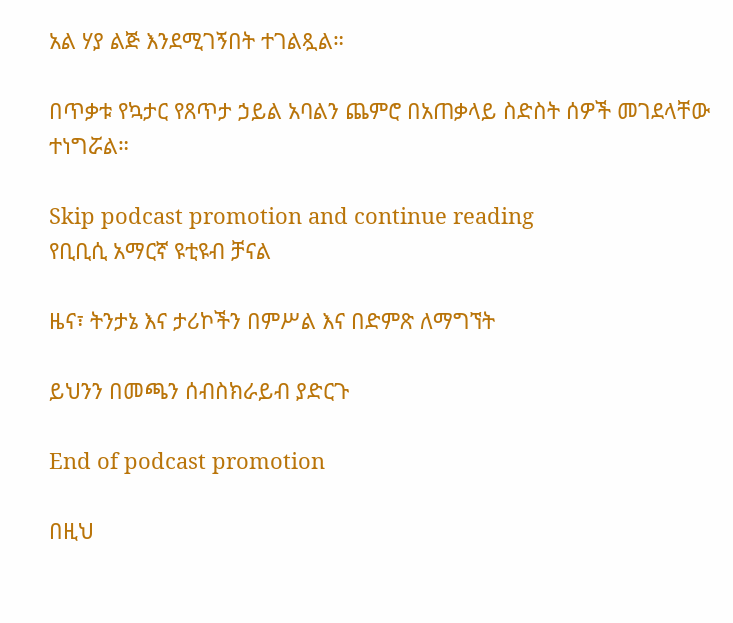አል ሃያ ልጅ እንደሚገኝበት ተገልጿል።

በጥቃቱ የኳታር የጸጥታ ኃይል አባልን ጨምሮ በአጠቃላይ ስድስት ሰዎች መገደላቸው ተነግሯል።

Skip podcast promotion and continue reading
የቢቢሲ አማርኛ ዩቲዩብ ቻናል

ዜና፣ ትንታኔ እና ታሪኮችን በምሥል እና በድምጽ ለማግኘት

ይህንን በመጫን ሰብስክራይብ ያድርጉ

End of podcast promotion

በዚህ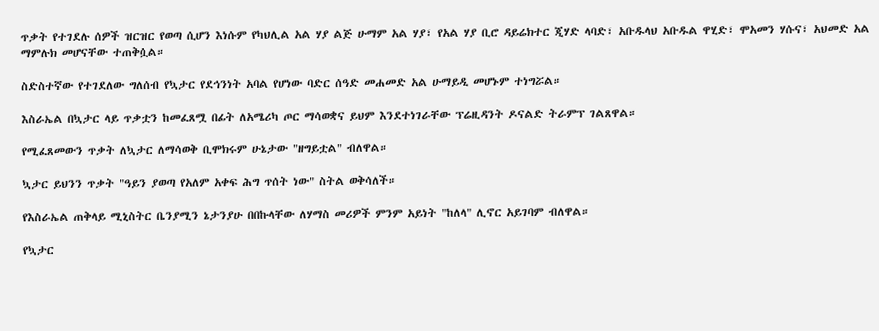ጥቃት የተገደሉ ሰዎች ዝርዝር የወጣ ሲሆን እነሱም የካህሊል አል ሃያ ልጅ ሁማም አል ሃያ፣ የአል ሃያ ቢሮ ዳይሬክተር ጂሃድ ላባድ፣ አቡዱላህ አቡዱል ዋሂድ፣ ሞአመን ሃሱና፣ አህመድ አል ማምሉክ መሆናቸው ተጠቅሷል።

ስድስተኛው የተገደለው ግለሰብ የኳታር የደኅንነት አባል የሆነው ባድር ሰዓድ መሐመድ አል ሁማይዲ መሆኑም ተነግሯል።

እስራኤል በኳታር ላይ ጥቃቷን ከመፈጸሟ በፊት ለአሜሪካ ጦር ማሳወቋና ይህም እንደተነገራቸው ፕሬዚዳንት ዶናልድ ትራምፕ ገልጸዋል።

የሚፈጸመውን ጥቃት ለኳታር ለማሳወቅ ቢሞክሩም ሁኔታው "ዘግይቷል" ብለዋል።

ኳታር ይህንን ጥቃት "ዓይን ያወጣ የአለም አቀፍ ሕግ ጥሰት ነው" ስትል ወቅሳለች።

የእስራኤል ጠቅላይ ሚኒስትር ቤንያሚን ኔታንያሁ በበኩላቸው ለሃማስ መሪዎች ምንም አይነት "ከለላ" ሊኖር አይገባም ብለዋል።

የኳታር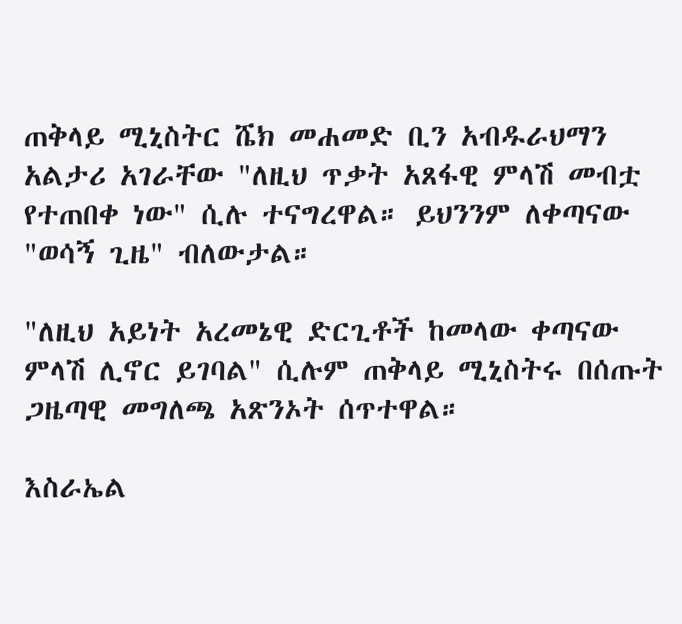ጠቅላይ ሚኒስትር ሼክ መሐመድ ቢን አብዱራህማን አልታሪ አገራቸው "ለዚህ ጥቃት አጸፋዊ ምላሽ መብቷ የተጠበቀ ነው" ሲሉ ተናግረዋል። ይህንንም ለቀጣናው "ወሳኝ ጊዜ" ብለውታል።

"ለዚህ አይነት አረመኔዊ ድርጊቶች ከመላው ቀጣናው ምላሽ ሊኖር ይገባል" ሲሉም ጠቅላይ ሚኒስትሩ በሰጡት ጋዜጣዊ መግለጫ አጽንኦት ሰጥተዋል።

እስራኤል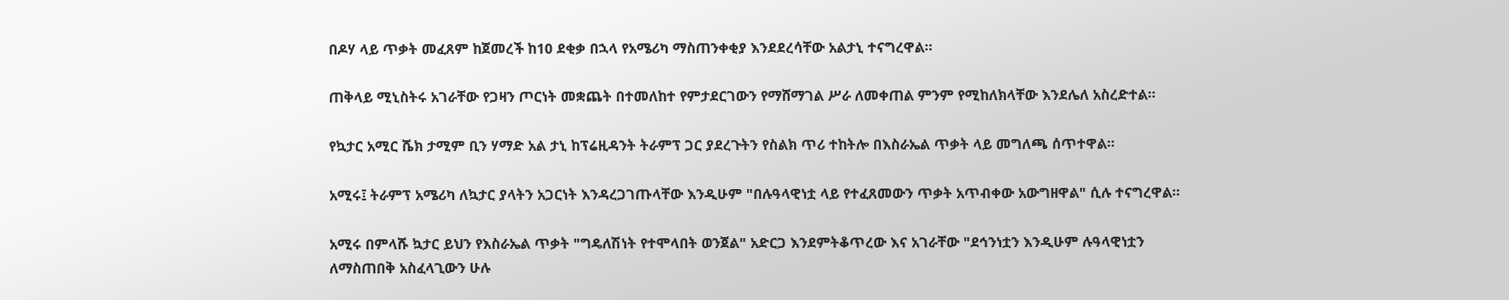በዶሃ ላይ ጥቃት መፈጸም ከጀመረች ከ10 ደቂቃ በኋላ የአሜሪካ ማስጠንቀቂያ እንደደረሳቸው አልታኒ ተናግረዋል።

ጠቅላይ ሚኒስትሩ አገራቸው የጋዛን ጦርነት መቋጨት በተመለከተ የምታደርገውን የማሸማገል ሥራ ለመቀጠል ምንም የሚከለክላቸው እንደሌለ አስረድተል።

የኳታር አሚር ሼክ ታሚም ቢን ሃማድ አል ታኒ ከፕሬዚዳንት ትራምፕ ጋር ያደረጉትን የስልክ ጥሪ ተከትሎ በእስራኤል ጥቃት ላይ መግለጫ ሰጥተዋል።

አሚሩ፤ ትራምፕ አሜሪካ ለኳታር ያላትን አጋርነት እንዳረጋገጡላቸው እንዲሁም "በሉዓላዊነቷ ላይ የተፈጸመውን ጥቃት አጥብቀው አውግዘዋል" ሲሉ ተናግረዋል።

አሚሩ በምላሹ ኳታር ይህን የእስራኤል ጥቃት "ግዴለሽነት የተሞላበት ወንጀል" አድርጋ እንደምትቆጥረው እና አገራቸው "ደኅንነቷን እንዲሁም ሉዓላዊነቷን ለማስጠበቅ አስፈላጊውን ሁሉ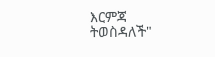እርምጃ ትወስዳለች"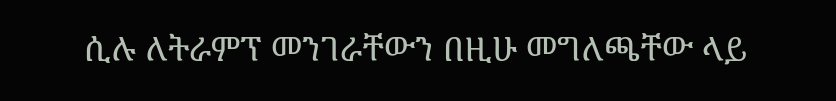ሲሉ ለትራምፕ መንገራቸውን በዚሁ መግለጫቸው ላይ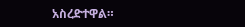አስረድተዋል።